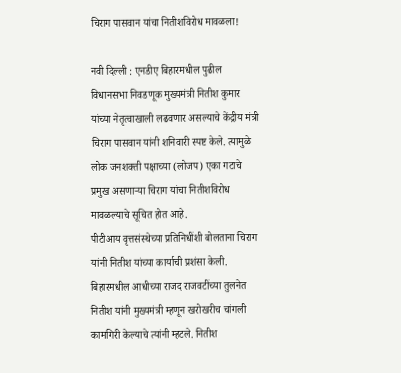चिराग पासवान यांचा नितीशविरोध मावळला!

नवी दिल्ली : एनडीए बिहारमधील पुढील विधानसभा निवडणूक मुख्यमंत्री नितीश कुमार यांच्या नेतृत्वाखाली लढवणार असल्याचे केंद्रीय मंत्री चिराग पासवान यांनी शनिवारी स्पष्ट केले. त्यामुळे लोक जनशक्ती पक्षाच्या (लोजप) एका गटाचे प्रमुख असणाऱ्या चिराग यांचा नितीशविरोध मावळल्याचे सूचित होत आहे.
पीटीआय वृत्तसंस्थेच्या प्रतिनिधींशी बोलताना चिराग यांनी नितीश यांच्या कार्याची प्रशंसा केली. बिहारमधील आधीच्या राजद राजवटींच्या तुलनेत नितीश यांनी मुख्यमंत्री म्हणून खरोखरीच चांगली कामगिरी केल्याचे त्यांनी म्हटले. नितीश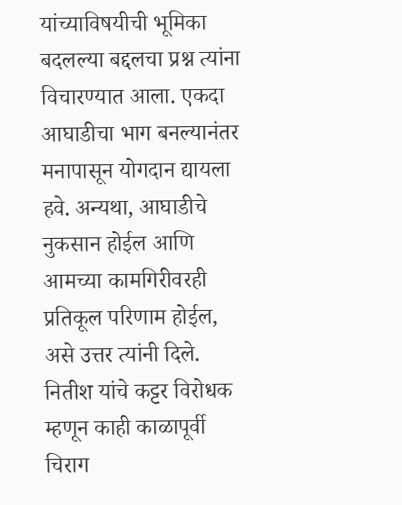यांच्याविषयीची भूमिका बदलल्या बद्दलचा प्रश्न त्यांना विचारण्यात आला. एकदा आघाडीचा भाग बनल्यानंतर मनापासून योगदान द्यायला हवे. अन्यथा, आघाडीचे नुकसान होईल आणि आमच्या कामगिरीवरही प्रतिकूल परिणाम होईल, असे उत्तर त्यांनी दिले.
नितीश यांचे कट्टर विरोधक म्हणून काही काळापूर्वी चिराग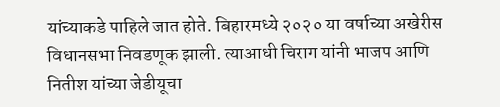यांच्याकडे पाहिले जात होते. बिहारमध्ये २०२० या वर्षाच्या अखेरीस विधानसभा निवडणूक झाली. त्याआधी चिराग यांनी भाजप आणि नितीश यांच्या जेडीयूचा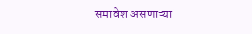समावेश असणाऱ्या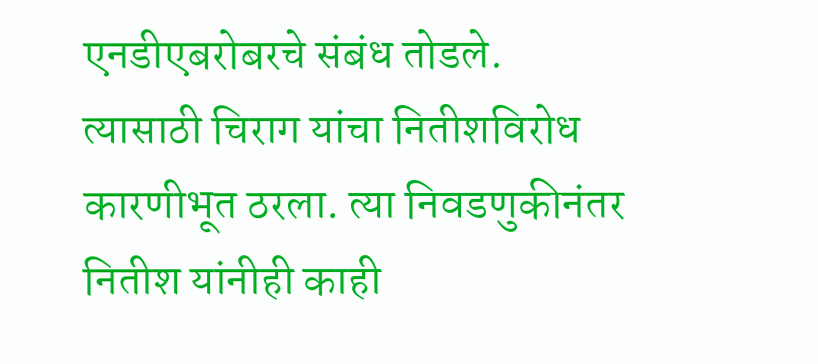एनडीएबरोबरचे संबंध तोडले. त्यासाठी चिराग यांचा नितीशविरोध कारणीभूत ठरला. त्या निवडणुकीनंतर नितीश यांनीही काही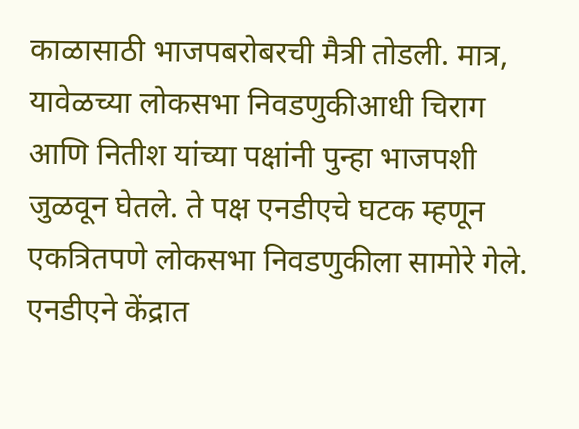काळासाठी भाजपबरोबरची मैत्री तोडली. मात्र, यावेळच्या लोकसभा निवडणुकीआधी चिराग आणि नितीश यांच्या पक्षांनी पुन्हा भाजपशी जुळवून घेतले. ते पक्ष एनडीएचे घटक म्हणून एकत्रितपणे लोकसभा निवडणुकीला सामोरे गेले. एनडीएने केंद्रात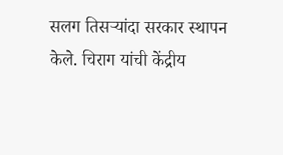सलग तिसऱ्यांदा सरकार स्थापन केले. चिराग यांची केंद्रीय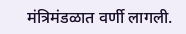मंत्रिमंडळात वर्णी लागली.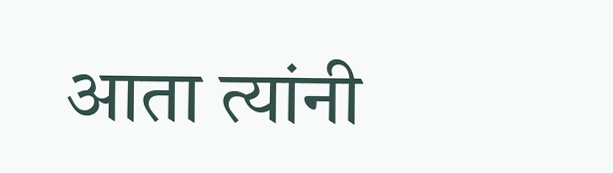आता त्यांनी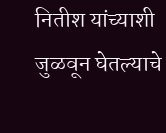नितीश यांच्याशी जुळवून घेतल्याचे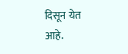दिसून येत आहे.